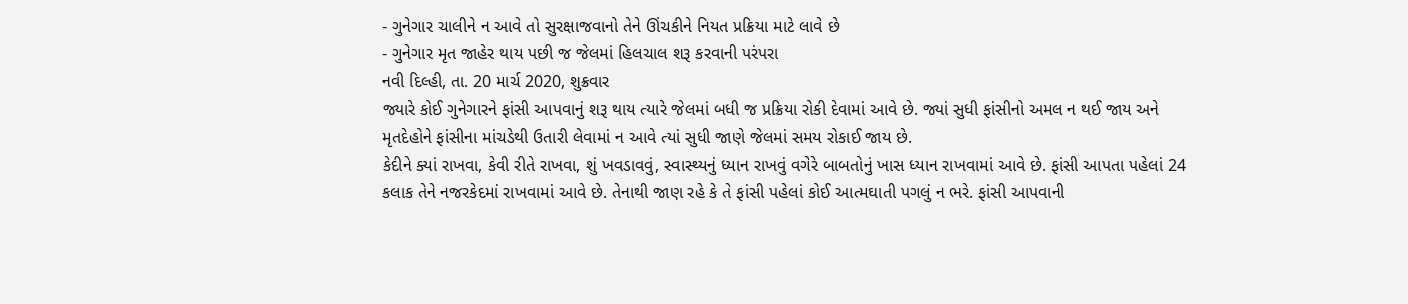- ગુનેગાર ચાલીને ન આવે તો સુરક્ષાજવાનો તેને ઊંચકીને નિયત પ્રક્રિયા માટે લાવે છે
- ગુનેગાર મૃત જાહેર થાય પછી જ જેલમાં હિલચાલ શરૂ કરવાની પરંપરા
નવી દિલ્હી, તા. 20 માર્ચ 2020, શુક્રવાર
જ્યારે કોઈ ગુનેગારને ફાંસી આપવાનું શરૂ થાય ત્યારે જેલમાં બધી જ પ્રક્રિયા રોકી દેવામાં આવે છે. જ્યાં સુધી ફાંસીનો અમલ ન થઈ જાય અને મૃતદેહોને ફાંસીના માંચડેથી ઉતારી લેવામાં ન આવે ત્યાં સુધી જાણે જેલમાં સમય રોકાઈ જાય છે.
કેદીને ક્યાં રાખવા, કેવી રીતે રાખવા, શું ખવડાવવું, સ્વાસ્થ્યનું ધ્યાન રાખવું વગેરે બાબતોનું ખાસ ધ્યાન રાખવામાં આવે છે. ફાંસી આપતા પહેલાં 24 કલાક તેને નજરકેદમાં રાખવામાં આવે છે. તેનાથી જાણ રહે કે તે ફાંસી પહેલાં કોઈ આત્મઘાતી પગલું ન ભરે. ફાંસી આપવાની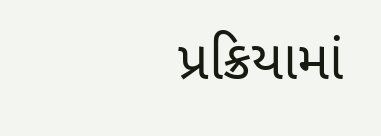પ્રક્રિયામાં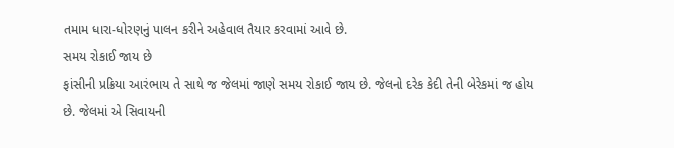તમામ ધારા-ધોરણનું પાલન કરીને અહેવાલ તૈયાર કરવામાં આવે છે.
સમય રોકાઈ જાય છે
ફાંસીની પ્રક્રિયા આરંભાય તે સાથે જ જેલમાં જાણે સમય રોકાઈ જાય છે. જેલનો દરેક કેદી તેની બેરેકમાં જ હોય છે. જેલમાં એ સિવાયની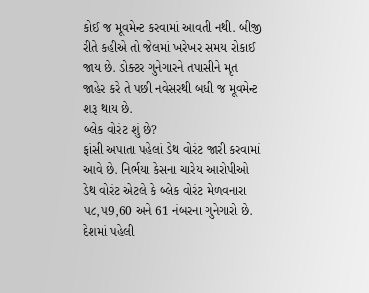કોઈ જ મૂવમેન્ટ કરવામાં આવતી નથી. બીજી રીતે કહીએ તો જેલમાં ખરેખર સમય રોકાઈ જાય છે. ડોક્ટર ગુનેગારને તપાસીને મૃત જાહેર કરે તે પછી નવેસરથી બધી જ મૂવમેન્ટ શરૂ થાય છે.
બ્લેક વોરંટ શું છે?
ફાંસી અપાતા પહેલાં ડેથ વોરંટ જારી કરવામાં આવે છે. નિર્ભયા કેસના ચારેય આરોપીઓ ડેથ વોરંટ એટલે કે બ્લેક વોરંટ મેળવનારા ૫૮,૫9,60 અને 61 નંબરના ગુનેગારો છે. દેશમાં પહેલી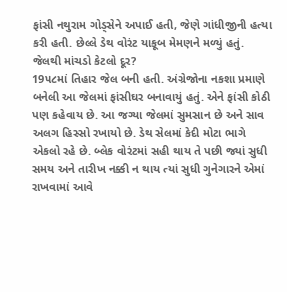ફાંસી નથુરામ ગોડ્સેને અપાઈ હતી, જેણે ગાંધીજીની હત્યા કરી હતી. છેલ્લે ડેથ વોરંટ યાકૂબ મેમણને મળ્યું હતું.
જેલથી માંચડો કેટલો દૂર?
19૫૮માં તિહાર જેલ બની હતી. અંગ્રેજોના નકશા પ્રમાણે બનેલી આ જેલમાં ફાંસીઘર બનાવાયું હતું. એને ફાંસી કોઠી પણ કહેવાય છે. આ જગ્યા જેલમાં સુમસાન છે અને સાવ અલગ હિસ્સો રખાયો છે. ડેથ સેલમાં કેદી મોટા ભાગે એકલો રહે છે. બ્લેક વોરંટમાં સહી થાય તે પછી જ્યાં સુધી સમય અને તારીખ નક્કી ન થાય ત્યાં સુધી ગુનેગારને એમાં રાખવામાં આવે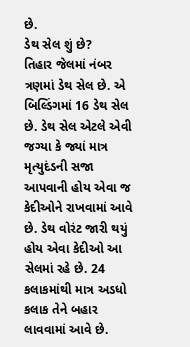છે.
ડેથ સેલ શું છે?
તિહાર જેલમાં નંબર ત્રણમાં ડેથ સેલ છે. એ બિલ્ડિંગમાં 16 ડેથ સેલ છે. ડેથ સેલ એટલે એવી જગ્યા કે જ્યાં માત્ર મૃત્યુદંડની સજા આપવાની હોય એવા જ કેદીઓને રાખવામાં આવે છે. ડેથ વોરંટ જારી થયું હોય એવા કેદીઓ આ સેલમાં રહે છે. 24 કલાકમાંથી માત્ર અડધો કલાક તેને બહાર લાવવામાં આવે છે.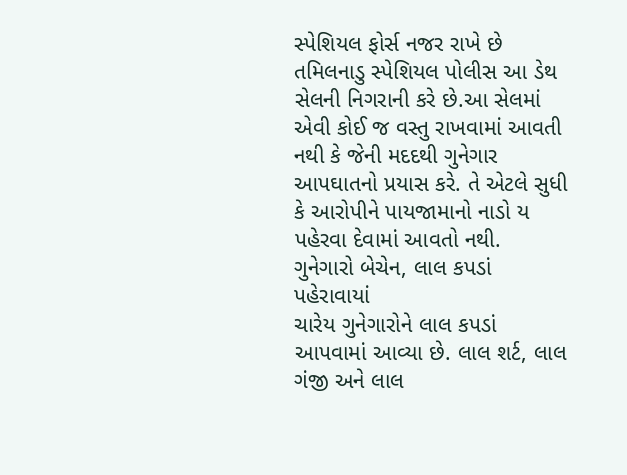સ્પેશિયલ ફોર્સ નજર રાખે છે
તમિલનાડુ સ્પેશિયલ પોલીસ આ ડેથ સેલની નિગરાની કરે છે.આ સેલમાં એવી કોઈ જ વસ્તુ રાખવામાં આવતી નથી કે જેની મદદથી ગુનેગાર આપઘાતનો પ્રયાસ કરે. તે એટલે સુધી કે આરોપીને પાયજામાનો નાડો ય પહેરવા દેવામાં આવતો નથી.
ગુનેગારો બેચેન, લાલ કપડાં પહેરાવાયાં
ચારેય ગુનેગારોને લાલ કપડાં આપવામાં આવ્યા છે. લાલ શર્ટ, લાલ ગંજી અને લાલ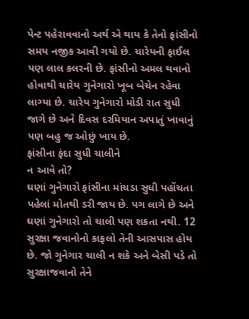પેન્ટ પહેરાવવાનો અર્થ એ થાય કે તેનો ફાંસીનો સમય નજીક આવી ગયો છે. ચારેયની ફાઈલ પણ લાલ કલરની છે. ફાંસીનો અમલ થવાનો હોવાથી ચારેય ગુનેગારો ખૂબ બેચેન રહેવા લાગ્યા છે. ચારેય ગુનેગારો મોડી રાત સુધી જાગે છે અને દિવસ દરમિયાન અપાતું ખાવાનું પણ બહુ જ ઓછું ખાય છે.
ફાંસીના ફંદા સુધી ચાલીને
ન આવે તો?
ઘણાં ગુનેગારો ફાંસીના માંચડા સુધી પહોંચતા પહેલાં મોતથી ડરી જાય છે. પગ લાગે છે અને ઘણાં ગુનેગારો તો ચાલી પણ શકતા નથી. 12 સુરક્ષા જવાનોનો કાફલો તેની આસપાસ હોય છે. જો ગુનેગાર ચાલી ન શકે અને બેસી પડે તો સુરક્ષાજવાનો તેને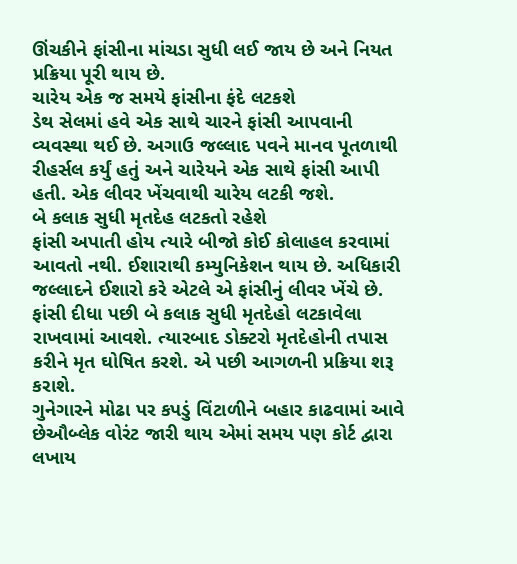ઊંચકીને ફાંસીના માંચડા સુધી લઈ જાય છે અને નિયત પ્રક્રિયા પૂરી થાય છે.
ચારેય એક જ સમયે ફાંસીના ફંદે લટકશે
ડેથ સેલમાં હવે એક સાથે ચારને ફાંસી આપવાની વ્યવસ્થા થઈ છે. અગાઉ જલ્લાદ પવને માનવ પૂતળાથી રીહર્સલ કર્યું હતું અને ચારેયને એક સાથે ફાંસી આપી હતી. એક લીવર ખેંચવાથી ચારેય લટકી જશે.
બે કલાક સુધી મૃતદેહ લટકતો રહેશે
ફાંસી અપાતી હોય ત્યારે બીજો કોઈ કોલાહલ કરવામાં આવતો નથી. ઈશારાથી કમ્યુનિકેશન થાય છે. અધિકારી જલ્લાદને ઈશારો કરે એટલે એ ફાંસીનું લીવર ખેંચે છે. ફાંસી દીધા પછી બે કલાક સુધી મૃતદેહો લટકાવેલા રાખવામાં આવશે. ત્યારબાદ ડોક્ટરો મૃતદેહોની તપાસ કરીને મૃત ઘોષિત કરશે. એ પછી આગળની પ્રક્રિયા શરૂ કરાશે.
ગુનેગારને મોઢા પર કપડું વિંટાળીને બહાર કાઢવામાં આવે છેઔબ્લેક વોરંટ જારી થાય એમાં સમય પણ કોર્ટ દ્વારા લખાય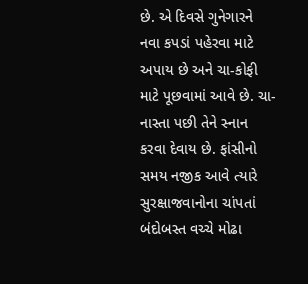છે. એ દિવસે ગુનેગારને નવા કપડાં પહેરવા માટે અપાય છે અને ચા-કોફી માટે પૂછવામાં આવે છે. ચા-નાસ્તા પછી તેને સ્નાન કરવા દેવાય છે. ફાંસીનો સમય નજીક આવે ત્યારે સુરક્ષાજવાનોના ચાંપતાં બંદોબસ્ત વચ્ચે મોઢા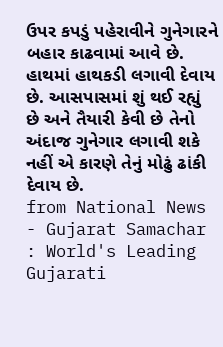ઉપર કપડું પહેરાવીને ગુનેગારને બહાર કાઢવામાં આવે છે. હાથમાં હાથકડી લગાવી દેવાય છે. આસપાસમાં શું થઈ રહ્યું છે અને તૈયારી કેવી છે તેનો અંદાજ ગુનેગાર લગાવી શકે નહીં એ કારણે તેનું મોઢું ઢાંકી દેવાય છે.
from National News - Gujarat Samachar : World's Leading Gujarati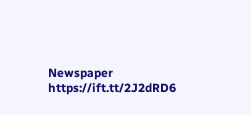Newspaper https://ift.tt/2J2dRD6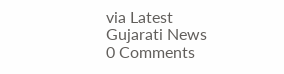via Latest Gujarati News
0 Comments